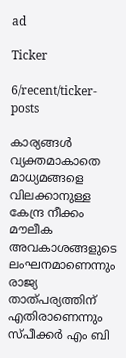ad

Ticker

6/recent/ticker-posts

കാര്യങ്ങള്‍ വ്യക്തമാകാതെ മാധ്യമങ്ങളെ വിലക്കാനുള്ള കേന്ദ്ര നീക്കം മൗലീക അവകാശങ്ങളുടെ ലംഘനമാണെന്നും രാജ്യ താത്പര്യത്തിന് എതിരാണെന്നും സ്പീക്കര്‍ എം ബി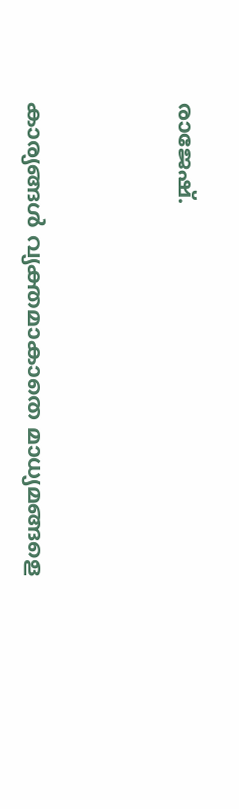രാജേഷ്.




കാര്യങ്ങള്‍ വ്യക്തമാകാതെ മാധ്യമങ്ങളെ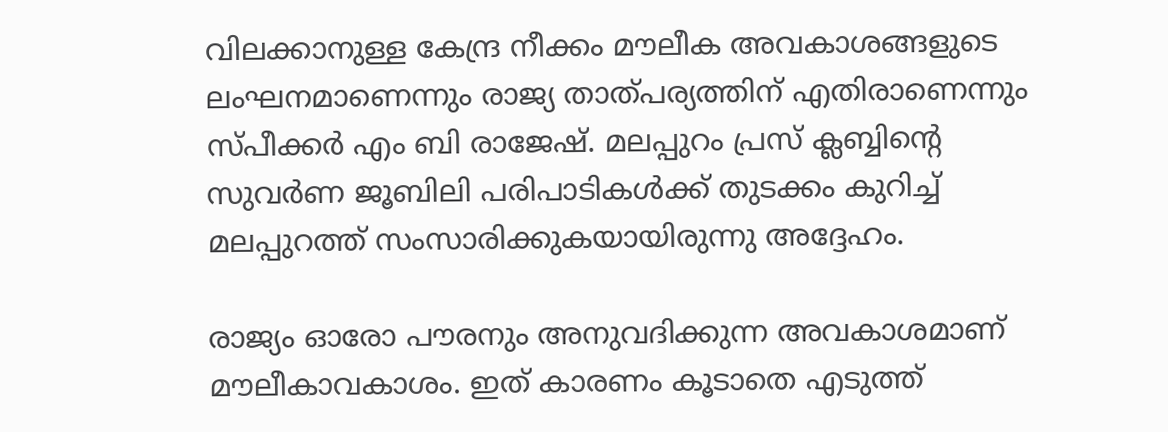വിലക്കാനുള്ള കേന്ദ്ര നീക്കം മൗലീക അവകാശങ്ങളുടെ ലംഘനമാണെന്നും രാജ്യ താത്പര്യത്തിന് എതിരാണെന്നും സ്പീക്കര്‍ എം ബി രാജേഷ്. മലപ്പുറം പ്രസ് ക്ലബ്ബിന്റെ സുവര്‍ണ ജൂബിലി പരിപാടികള്‍ക്ക് തുടക്കം കുറിച്ച് മലപ്പുറത്ത് സംസാരിക്കുകയായിരുന്നു അദ്ദേഹം.

രാജ്യം ഓരോ പൗരനും അനുവദിക്കുന്ന അവകാശമാണ് മൗലീകാവകാശം. ഇത് കാരണം കൂടാതെ എടുത്ത്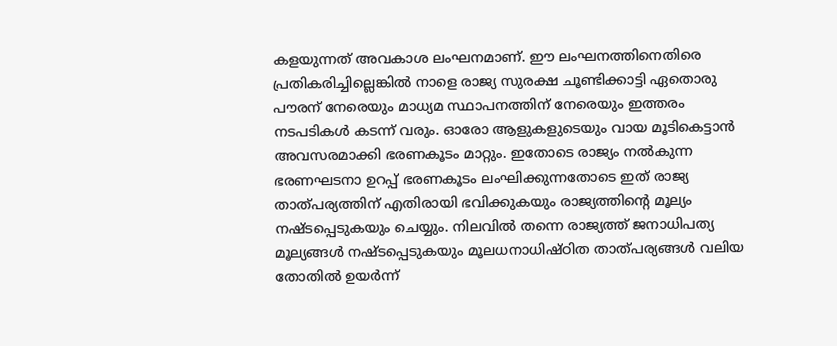കളയുന്നത് അവകാശ ലംഘനമാണ്. ഈ ലംഘനത്തിനെതിരെ പ്രതികരിച്ചില്ലെങ്കില്‍ നാളെ രാജ്യ സുരക്ഷ ചൂണ്ടിക്കാട്ടി ഏതൊരു പൗരന് നേരെയും മാധ്യമ സ്ഥാപനത്തിന് നേരെയും ഇത്തരം നടപടികള്‍ കടന്ന് വരും. ഓരോ ആളുകളുടെയും വായ മൂടികെട്ടാന്‍ അവസരമാക്കി ഭരണകൂടം മാറ്റും. ഇതോടെ രാജ്യം നല്‍കുന്ന ഭരണഘടനാ ഉറപ്പ് ഭരണകൂടം ലംഘിക്കുന്നതോടെ ഇത് രാജ്യ താത്പര്യത്തിന് എതിരായി ഭവിക്കുകയും രാജ്യത്തിന്റെ മൂല്യം നഷ്ടപ്പെടുകയും ചെയ്യും. നിലവില്‍ തന്നെ രാജ്യത്ത് ജനാധിപത്യ മൂല്യങ്ങള്‍ നഷ്ടപ്പെടുകയും മൂലധനാധിഷ്ഠിത താത്പര്യങ്ങള്‍ വലിയ തോതില്‍ ഉയര്‍ന്ന്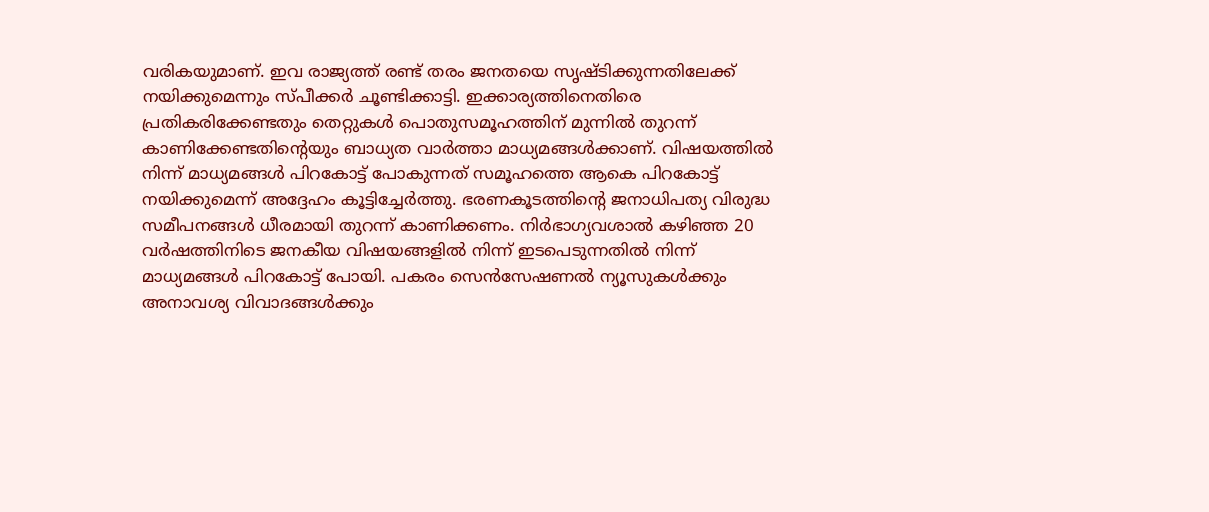വരികയുമാണ്. ഇവ രാജ്യത്ത് രണ്ട് തരം ജനതയെ സൃഷ്ടിക്കുന്നതിലേക്ക് നയിക്കുമെന്നും സ്പീക്കര്‍ ചൂണ്ടിക്കാട്ടി. ഇക്കാര്യത്തിനെതിരെ പ്രതികരിക്കേണ്ടതും തെറ്റുകള്‍ പൊതുസമൂഹത്തിന് മുന്നില്‍ തുറന്ന് കാണിക്കേണ്ടതിന്റെയും ബാധ്യത വാര്‍ത്താ മാധ്യമങ്ങള്‍ക്കാണ്. വിഷയത്തില്‍ നിന്ന് മാധ്യമങ്ങള്‍ പിറകോട്ട് പോകുന്നത് സമൂഹത്തെ ആകെ പിറകോട്ട് നയിക്കുമെന്ന് അദ്ദേഹം കൂട്ടിച്ചേര്‍ത്തു. ഭരണകൂടത്തിന്റെ ജനാധിപത്യ വിരുദ്ധ സമീപനങ്ങള്‍ ധീരമായി തുറന്ന് കാണിക്കണം. നിര്‍ഭാഗ്യവശാല്‍ കഴിഞ്ഞ 20 വര്‍ഷത്തിനിടെ ജനകീയ വിഷയങ്ങളില്‍ നിന്ന് ഇടപെടുന്നതില്‍ നിന്ന് മാധ്യമങ്ങള്‍ പിറകോട്ട് പോയി. പകരം സെന്‍സേഷണല്‍ ന്യൂസുകള്‍ക്കും   അനാവശ്യ വിവാദങ്ങള്‍ക്കും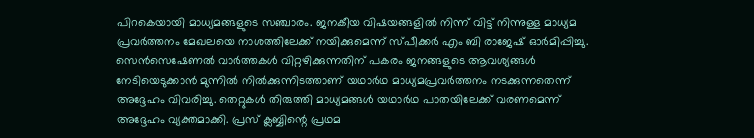പിറകെയായി മാധ്യമങ്ങളുടെ സഞ്ചാരം. ജനകീയ വിഷയങ്ങളില്‍ നിന്ന് വിട്ട് നിന്നുള്ള മാധ്യമ പ്രവര്‍ത്തനം മേഖലയെ നാശത്തിലേക്ക് നയിക്കുമെന്ന് സ്പീക്കര്‍ എം ബി രാജേഷ് ഓര്‍മിപ്പിച്ചു. സെന്‍സെഷേണല്‍ വാര്‍ത്തകള്‍ വിറ്റഴിക്കുന്നതിന് പകരം ജനങ്ങളുടെ ആവശ്യങ്ങള്‍ നേടിയെടുക്കാന്‍ മുന്നില്‍ നില്‍ക്കുന്നിടത്താണ് യഥാര്‍ഥ മാധ്യമപ്രവര്‍ത്തനം നടക്കുന്നതെന്ന് അദ്ദേഹം വിവരിച്ചു. തെറ്റുകള്‍ തിരുത്തി മാധ്യമങ്ങള്‍ യഥാര്‍ഥ പാതയിലേക്ക് വരണമെന്ന് അദ്ദേഹം വ്യക്തമാക്കി. പ്രസ് ക്ലബ്ബിന്റെ പ്രഥമ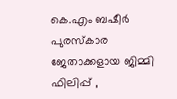കെ.എം ബഷീര്‍ പുരസ്‌കാര ജേതാക്കളായ ജിമ്മി ഫിലിപ്പ് ,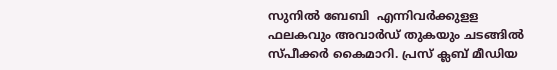സുനില്‍ ബേബി  എന്നിവര്‍ക്കുളള ഫലകവും അവാര്‍ഡ് തുകയും ചടങ്ങില്‍  സ്പീക്കര്‍ കൈമാറി. പ്രസ് ക്ലബ് മീഡിയ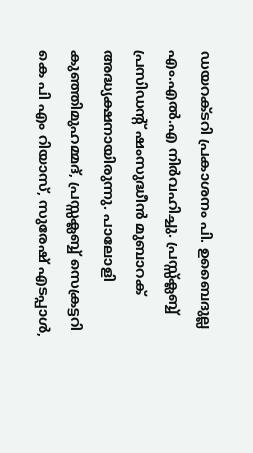ഡയറക്ടറി പ്രകാശനം പി. ഉബൈദുല്ല എം.എല്‍.എ നിര്‍വഹിച്ചു. പ്രസ്സ്‌ക്ലബ്ബ് പ്രസിഡന്റ് ഷംസുദ്ധീന്‍ മുബാറക് അദ്ധ്യക്ഷനായിരുന്നു. പാലോളി കുഞ്ഞിമുഹമ്മദ്, പ്രസ്സക്ലബ്ബ് സെക്രട്ടറി  കെ പി എം റിയാസ്, സുരേഷ് എടപ്പാള്‍,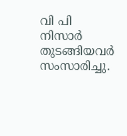വി പി നിസാര്‍ തുടങ്ങിയവര്‍ സംസാരിച്ചു.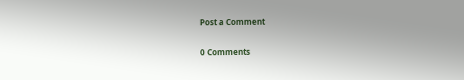Post a Comment

0 Comments